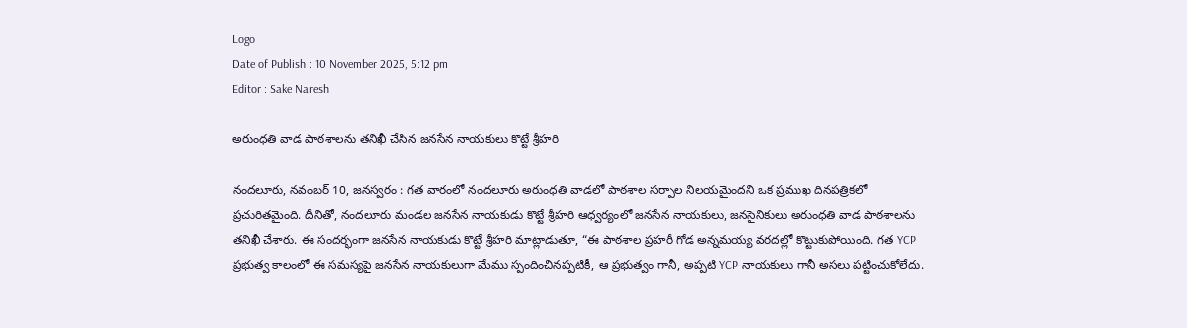Logo
Date of Publish : 10 November 2025, 5:12 pm
Editor : Sake Naresh

అరుంధతి వాడ పాఠశాలను తనిఖీ చేసిన జనసేన నాయకులు కొట్టే శ్రీహరి

నందలూరు, నవంబర్ 10, జనస్వరం : గత వారంలో నందలూరు అరుంధతి వాడలో పాఠశాల సర్పాల నిలయమైందని ఒక ప్రముఖ దినపత్రికలో ప్రచురితమైంది. దీనితో, నందలూరు మండల జనసేన నాయకుడు కొట్టే శ్రీహరి ఆధ్వర్యంలో జనసేన నాయకులు, జనసైనికులు అరుంధతి వాడ పాఠశాలను తనిఖీ చేశారు. ఈ సందర్భంగా జనసేన నాయకుడు కొట్టే శ్రీహరి మాట్లాడుతూ, “ఈ పాఠశాల ప్రహరీ గోడ అన్నమయ్య వరదల్లో కొట్టుకుపోయింది. గత YCP ప్రభుత్వ కాలంలో ఈ సమస్యపై జనసేన నాయకులుగా మేము స్పందించినప్పటికీ, ఆ ప్రభుత్వం గానీ, అప్పటి YCP నాయకులు గానీ అసలు పట్టించుకోలేదు.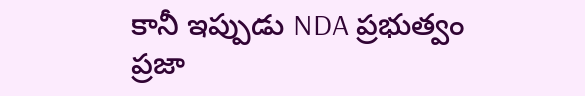కానీ ఇప్పుడు NDA ప్రభుత్వం ప్రజా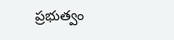ప్రభుత్వం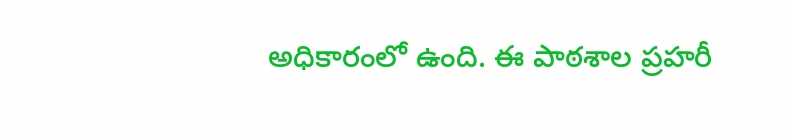అధికారంలో ఉంది. ఈ పాఠశాల ప్రహరీ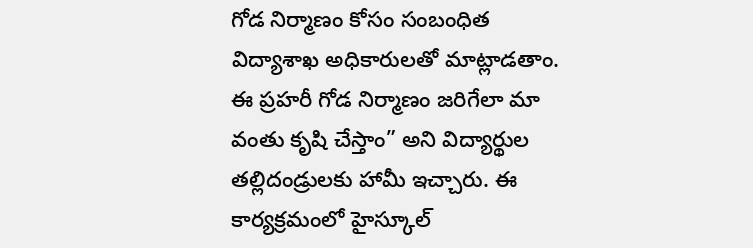గోడ నిర్మాణం కోసం సంబంధిత విద్యాశాఖ అధికారులతో మాట్లాడతాం. ఈ ప్రహరీ గోడ నిర్మాణం జరిగేలా మా వంతు కృషి చేస్తాం” అని విద్యార్థుల తల్లిదండ్రులకు హామీ ఇచ్చారు. ఈ కార్యక్రమంలో హైస్కూల్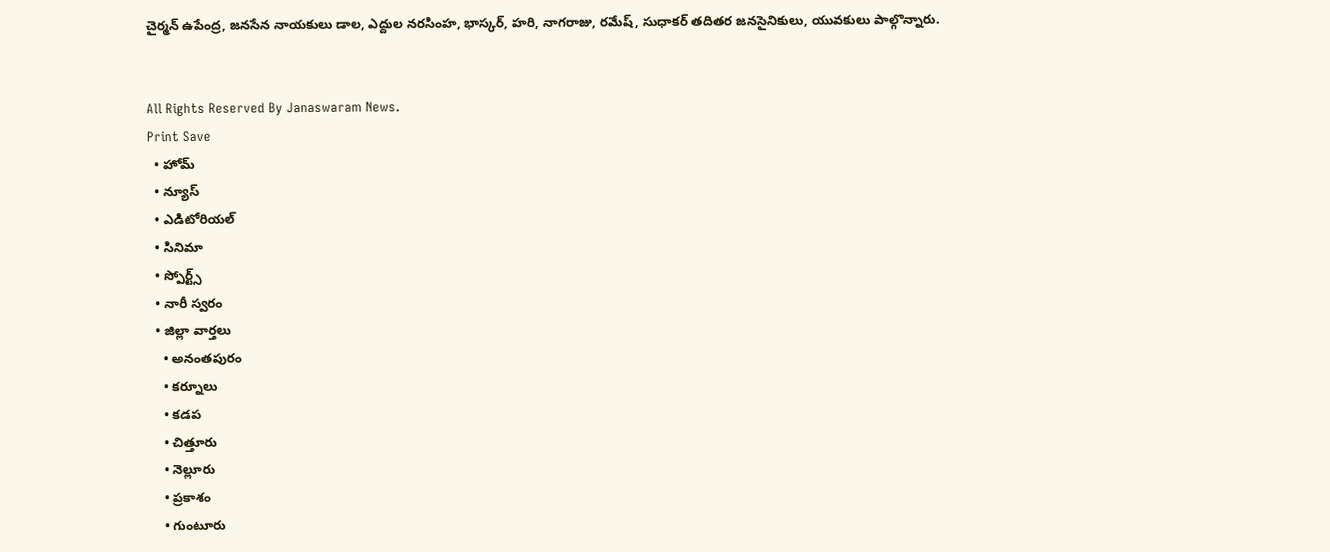చైర్మన్ ఉపేంద్ర, జనసేన నాయకులు డాల, ఎద్దుల నరసింహ, భాస్కర్, హరి, నాగరాజు, రమేష్, సుధాకర్ తదితర జనసైనికులు, యువకులు పాల్గొన్నారు.


All Rights Reserved By Janaswaram News.
Print Save
  • హోమ్
  • న్యూస్
  • ఎడిటోరియల్
  • సినిమా
  • స్పోర్ట్స్
  • నారీ స్వరం
  • జిల్లా వార్తలు
    • అనంతపురం
    • కర్నూలు
    • కడప
    • చిత్తూరు
    • నెల్లూరు
    • ప్రకాశం
    • గుంటూరు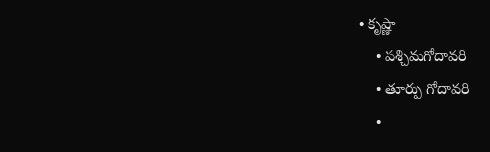• కృష్ణా
    • పశ్చిమగోదావరి
    • తూర్పు గోదావరి
    •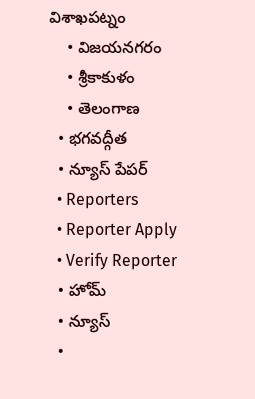విశాఖపట్నం
    • విజయనగరం
    • శ్రీకాకుళం
    • తెలంగాణ
  • భగవద్గీత
  • న్యూస్ పేపర్
  • Reporters
  • Reporter Apply
  • Verify Reporter
  • హోమ్
  • న్యూస్
  •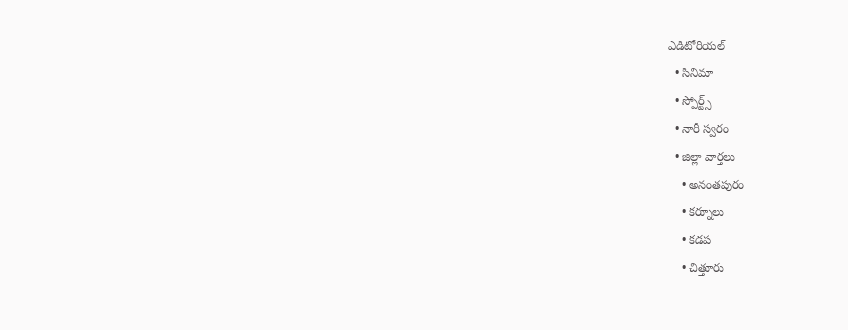ఎడిటోరియల్
  • సినిమా
  • స్పోర్ట్స్
  • నారీ స్వరం
  • జిల్లా వార్తలు
    • అనంతపురం
    • కర్నూలు
    • కడప
    • చిత్తూరు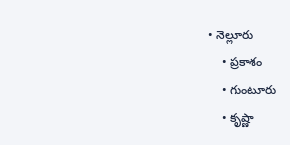• నెల్లూరు
    • ప్రకాశం
    • గుంటూరు
    • కృష్ణా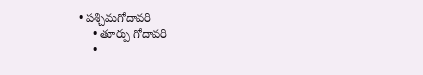• పశ్చిమగోదావరి
    • తూర్పు గోదావరి
    •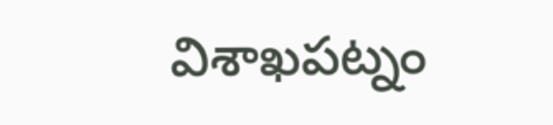విశాఖపట్నం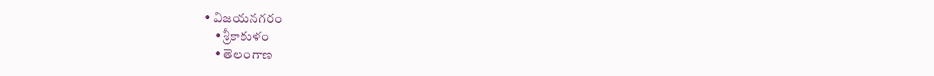• విజయనగరం
    • శ్రీకాకుళం
    • తెలంగాణ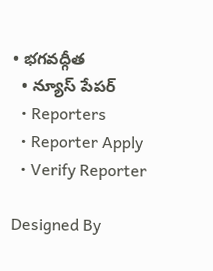• భగవద్గీత
  • న్యూస్ పేపర్
  • Reporters
  • Reporter Apply
  • Verify Reporter

Designed By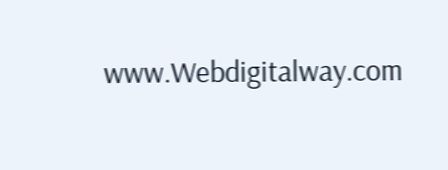www.Webdigitalway.com